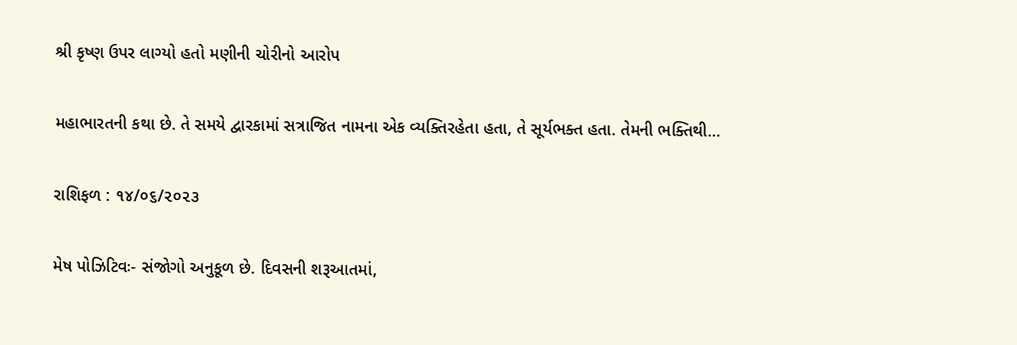શ્રી કૃષ્ણ ઉપર લાગ્યો હતો મણીની ચોરીનો આરોપ

મહાભારતની કથા છે. તે સમયે દ્વારકામાં સત્રાજિત નામના એક વ્યક્તિરહેતા હતા, તે સૂર્યભક્ત હતા. તેમની ભક્તિથી…

રાશિફળ : ૧૪/૦૬/૨૦૨૩

મેષ પોઝિટિવઃ- સંજોગો અનુકૂળ છે. દિવસની શરૂઆતમાં,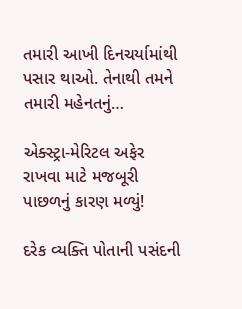તમારી આખી દિનચર્યામાંથી પસાર થાઓ. તેનાથી તમને તમારી મહેનતનું…

એક્સ્ટ્રા-મેરિટલ અફેર રાખવા માટે મજબૂરી પાછળનું કારણ મળ્યું!

દરેક વ્યક્તિ પોતાની પસંદની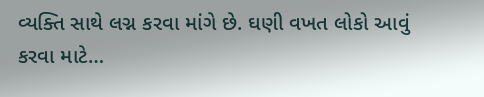વ્યક્તિ સાથે લગ્ન કરવા માંગે છે. ઘણી વખત લોકો આવું કરવા માટે…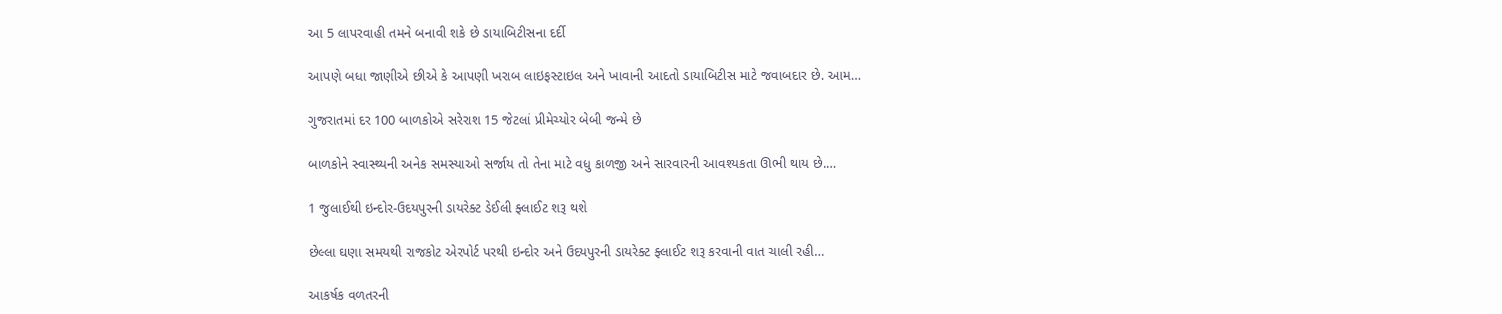આ 5 લાપરવાહી તમને બનાવી શકે છે ડાયાબિટીસના દર્દી

આપણે બધા જાણીએ છીએ કે આપણી ખરાબ લાઇફસ્ટાઇલ અને ખાવાની આદતો ડાયાબિટીસ માટે જવાબદાર છે. આમ…

ગુજરાતમાં દર 100 બાળકોએ સરેરાશ 15 જેટલાં પ્રીમેચ્યોર બેબી જન્મે છે

બાળકોને સ્વાસ્થ્યની અનેક સમસ્યાઓ સર્જાય તો તેના માટે વધુ કાળજી અને સારવારની આવશ્યકતા ઊભી થાય છે.…

1 જુલાઈથી ઇન્દોર-ઉદયપુરની ડાયરેક્ટ ડેઈલી ફ્લાઈટ શરૂ થશે

છેલ્લા ઘણા સમયથી રાજકોટ એરપોર્ટ પરથી ઇન્દોર અને ઉદયપુરની ડાયરેક્ટ ફ્લાઈટ શરૂ કરવાની વાત ચાલી રહી…

આકર્ષક વળતરની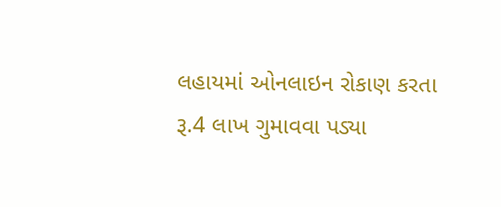લહાયમાં ઓનલાઇન રોકાણ કરતા રૂ.4 લાખ ગુમાવવા પડ્યા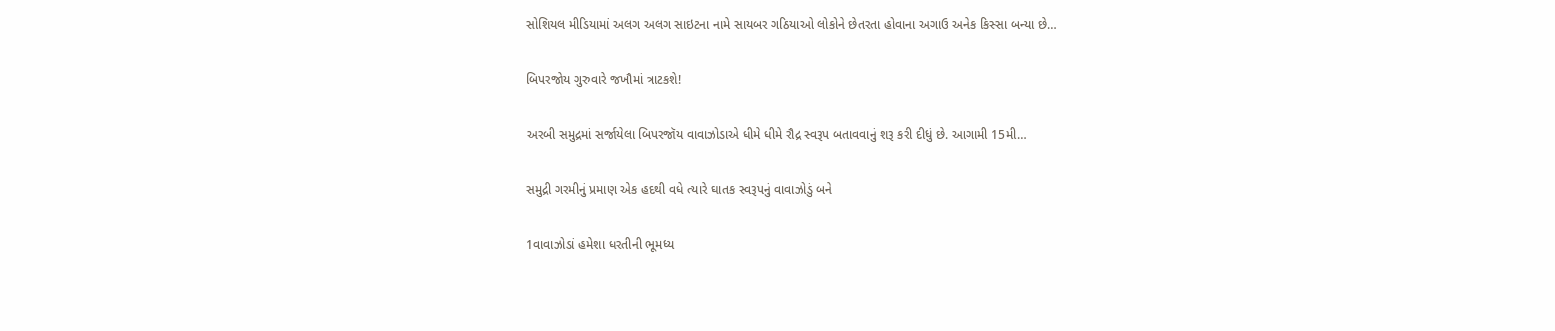સોશિયલ મીડિયામાં અલગ અલગ સાઇટના નામે સાયબર ગઠિયાઓ લોકોને છેતરતા હોવાના અગાઉ અનેક કિસ્સા બન્યા છે…

બિપરજોય ગુરુવારે જખૌમાં ત્રાટકશે!

અરબી સમુદ્રમાં સર્જાયેલા બિપરજૉય વાવાઝોડાએ ધીમે ધીમે રૌદ્ર સ્વરૂપ બતાવવાનું શરૂ કરી દીધું છે. આગામી 15મી…

સમુદ્રી ગરમીનું પ્રમાણ એક હદથી વધે ત્યારે ઘાતક સ્વરૂપનું વાવાઝોડું બને

1વાવાઝોડાં હમેશા ધરતીની ભૂમધ્ય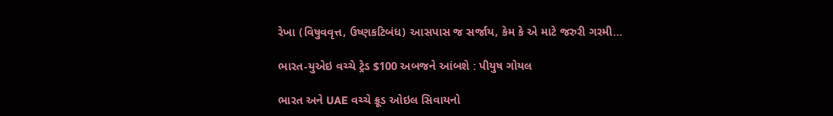રેખા (વિષુવવૃત્ત, ઉષ્ણકટિબંધ) આસપાસ જ સર્જાય, કેમ કે એ માટે જરુરી ગરમી…

ભારત-યુએઇ વચ્ચે ટ્રેડ $100 અબજને આંબશે : પીયુષ ગોયલ

ભારત અને UAE વચ્ચે ક્રૂડ ઓઇલ સિવાયનો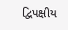દ્વિપક્ષીય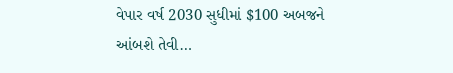વેપાર વર્ષ 2030 સુધીમાં $100 અબજને આંબશે તેવી…